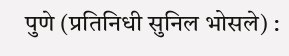पुणे (प्रतिनिधी सुनिल भोसले) :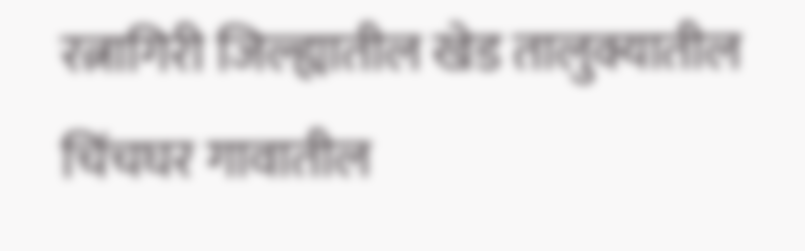रत्नागिरी जिल्ह्यातील खेड तालुक्यातील चिंचघर गावातील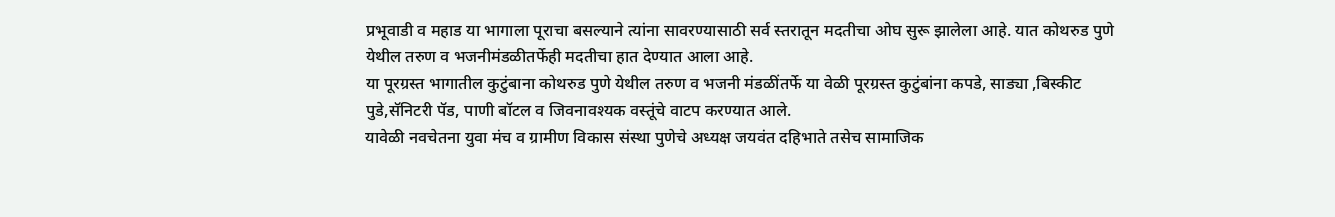प्रभूवाडी व महाड या भागाला पूराचा बसल्याने त्यांना सावरण्यासाठी सर्व स्तरातून मदतीचा ओघ सुरू झालेला आहे. यात कोथरुड पुणे येथील तरुण व भजनीमंडळीतर्फेही मदतीचा हात देण्यात आला आहे.
या पूरग्रस्त भागातील कुटुंबाना कोथरुड पुणे येथील तरुण व भजनी मंडळींतर्फे या वेळी पूरग्रस्त कुटुंबांना कपडे, साड्या ,बिस्कीट पुडे,सॅनिटरी पॅड, पाणी बॉटल व जिवनावश्यक वस्तूंचे वाटप करण्यात आले.
यावेळी नवचेतना युवा मंच व ग्रामीण विकास संस्था पुणेचे अध्यक्ष जयवंत दहिभाते तसेच सामाजिक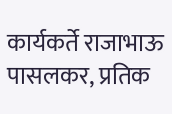कार्यकर्ते राजाभाऊ पासलकर, प्रतिक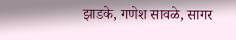झाडके, गणेश सावळे, सागर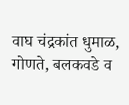वाघ चंद्रकांत धुमाळ, गोणते, बलकवडे व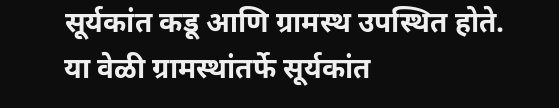सूर्यकांत कडू आणि ग्रामस्थ उपस्थित होते. या वेळी ग्रामस्थांतर्फे सूर्यकांत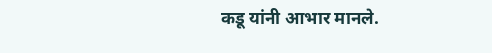कडू यांनी आभार मानले.